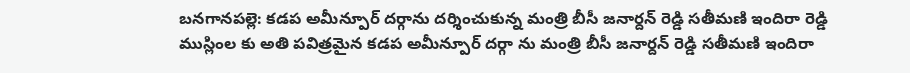బనగానపల్లె: కడప అమీన్పూర్ దర్గాను దర్శించుకున్న మంత్రి బీసీ జనార్దన్ రెడ్డి సతీమణి ఇందిరా రెడ్డి
ముస్లింల కు అతి పవిత్రమైన కడప అమీన్పూర్ దర్గా ను మంత్రి బీసీ జనార్దన్ రెడ్డి సతీమణి ఇందిరా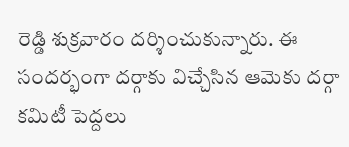రెడ్డి శుక్రవారం దర్శించుకున్నారు. ఈ సందర్భంగా దర్గాకు విచ్చేసిన ఆమెకు దర్గా కమిటీ పెద్దలు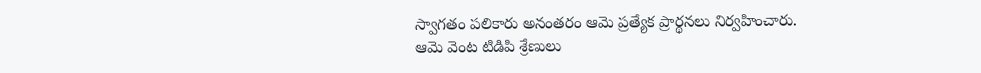స్వాగతం పలికారు అనంతరం ఆమె ప్రత్యేక ప్రార్థనలు నిర్వహించారు. ఆమె వెంట టిడిపి శ్రేణులు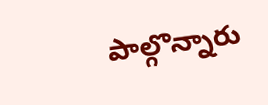పాల్గొన్నారు